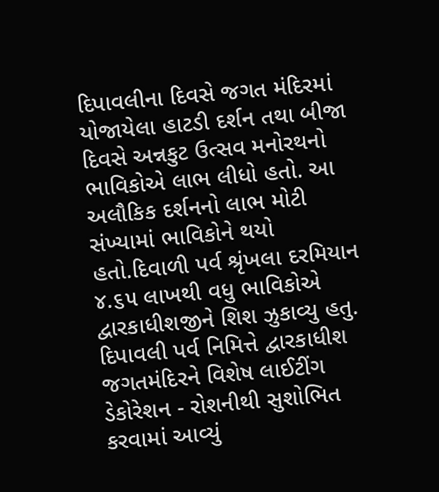દિપાવલીના દિવસે જગત મંદિરમાં યોજાયેલા હાટડી દર્શન તથા બીજા દિવસે અન્નકુટ ઉત્સવ મનોરથનો ભાવિકોએ લાભ લીધો હતો. આ અલૌકિક દર્શનનો લાભ મોટી સંખ્યામાં ભાવિકોને થયો હતો.દિવાળી પર્વ શ્રૃંખલા દરમિયાન ૪.૬૫ લાખથી વધુ ભાવિકોએ દ્વારકાધીશજીને શિશ ઝુકાવ્યુ હતુ.
દિપાવલી પર્વ નિમિત્તે દ્વારકાધીશ જગતમંદિરને વિશેષ લાઈટીંગ ડેકોરેશન - રોશનીથી સુશોભિત કરવામાં આવ્યું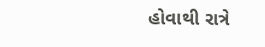હોવાથી રાત્રે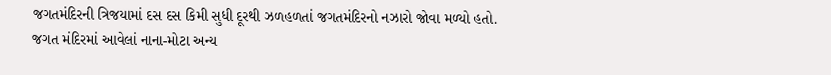જગતમંદિરની ત્રિજયામાં દસ દસ કિમી સુધી દૂરથી ઝળહળતાં જગતમંદિરનો નઝારો જોવા મળ્યો હતો.
જગત મંદિરમાં આવેલાં નાના-મોટા અન્ય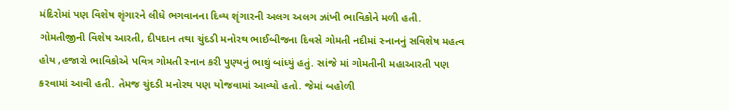મંદિરોમાં પણ વિશેષ શૃંગારને લીધે ભગવાનના દિવ્ય શૃંગારની અલગ અલગ ઝાંખી ભાવિકોને મળી હતી.
ગોમતીજીની વિશેષ આરતી, દીપદાન તથા ચુંદડી મનોરથ ભાઈબીજના દિવસે ગોમતી નદીમાં સ્નાનનું સવિશેષ મહત્વ હોય ,હજારો ભાવિકોએ પવિત્ર ગોમતી સ્નાન કરી પુણ્યનું ભાથું બાંધ્યું હતું. સાંજે માં ગોમતીની મહાઆરતી પણ કરવામાં આવી હતી. તેમજ ચુંદડી મનોરથ પણ યોજવામાં આવ્યો હતો. જેમાં બહોળી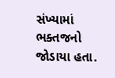સંખ્યામાં ભક્તજનો જોડાયા હતા.